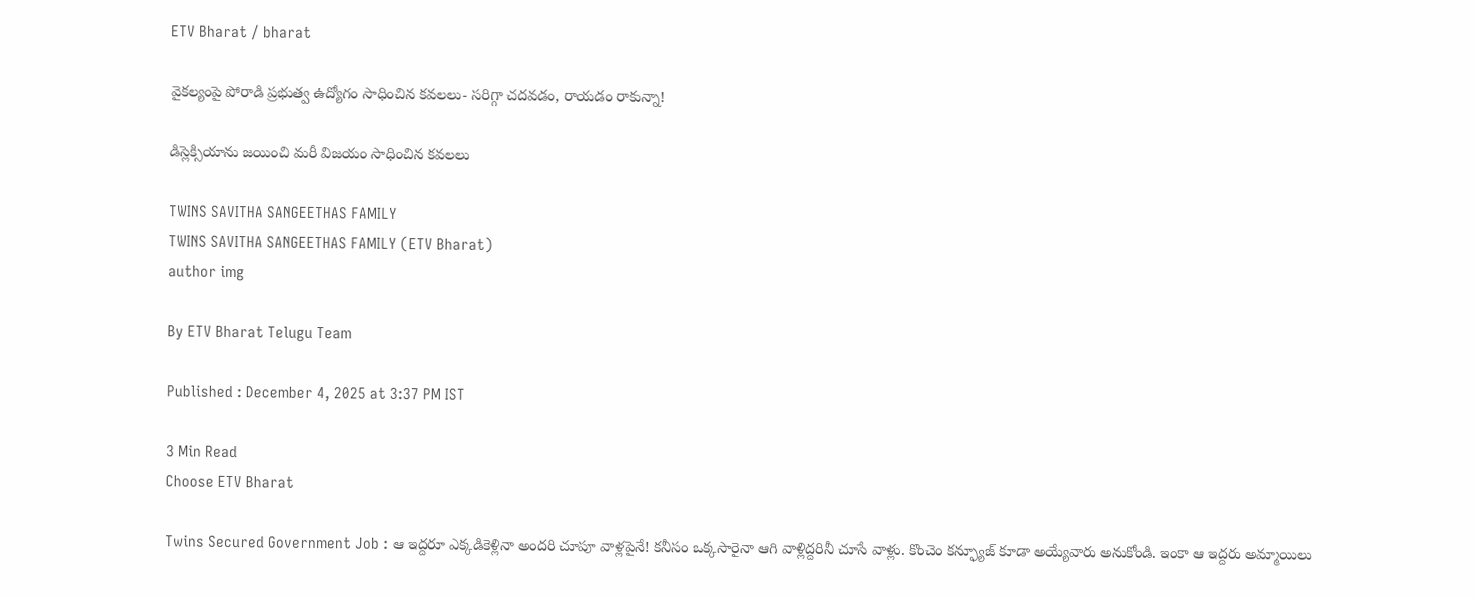ETV Bharat / bharat

వైకల్యంపై పోరాడి ప్రభుత్వ ఉద్యోగం సాధించిన కవలలు- సరిగ్గా చదవడం, రాయడం రాకున్నా!

డిస్లెక్సియాను జయించి మరీ విజయం సాధించిన కవలలు

TWINS SAVITHA SANGEETHAS FAMILY
TWINS SAVITHA SANGEETHAS FAMILY (ETV Bharat)
author img

By ETV Bharat Telugu Team

Published : December 4, 2025 at 3:37 PM IST

3 Min Read
Choose ETV Bharat

Twins Secured Government Job : ఆ ఇద్దరూ ఎక్కడికెళ్లినా అందరి చూపూ వాళ్లపైనే! కనీసం ఒక్కసారైనా ఆగి వాళ్లిద్దరినీ చూసే వాళ్లు. కొంచెం కన్ఫ్యూజ్ కూడా అయ్యేవారు అనుకోండి. ఇంకా ఆ ఇద్దరు అమ్మాయిలు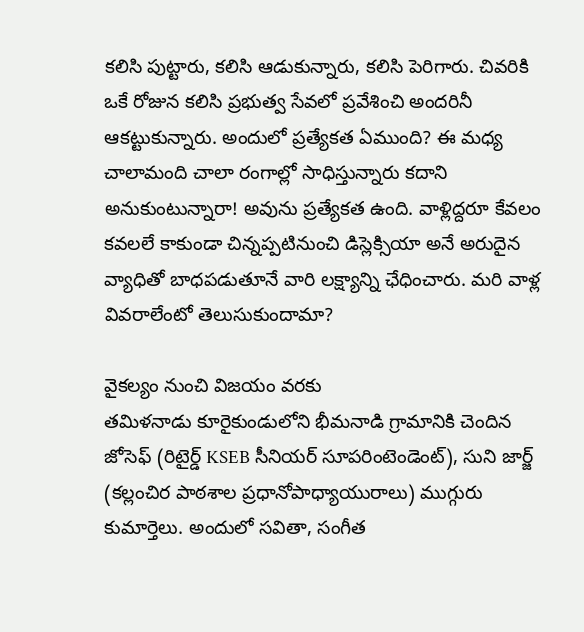కలిసి పుట్టారు, కలిసి ఆడుకున్నారు, కలిసి పెరిగారు. చివరికి ఒకే రోజున కలిసి ప్రభుత్వ సేవలో ప్రవేశించి అందరినీ ఆకట్టుకున్నారు. అందులో ప్రత్యేకత ఏముంది? ఈ మధ్య చాలామంది చాలా రంగాల్లో సాధిస్తున్నారు కదాని అనుకుంటున్నారా! అవును ప్రత్యేకత ఉంది. వాళ్లిద్దరూ కేవలం కవలలే కాకుండా చిన్నప్పటినుంచి డిస్లెక్సియా అనే అరుదైన వ్యాధితో బాధపడుతూనే వారి లక్ష్యాన్ని ఛేధించారు. మరి వాళ్ల వివరాలేంటో తెలుసుకుందామా?

వైకల్యం నుంచి విజయం వరకు
తమిళనాడు కూరైకుండులోని భీమనాడి గ్రామానికి చెందిన జోసెఫ్ (రిటైర్డ్ KSEB సీనియర్ సూపరింటెండెంట్), సుని జార్జ్ (కల్లంచిర పాఠశాల ప్రధానోపాధ్యాయురాలు) ముగ్గురు కుమార్తెలు. అందులో సవితా, సంగీత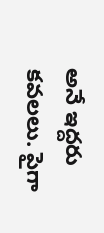అనే ఇద్దరు కవలలు. పైగా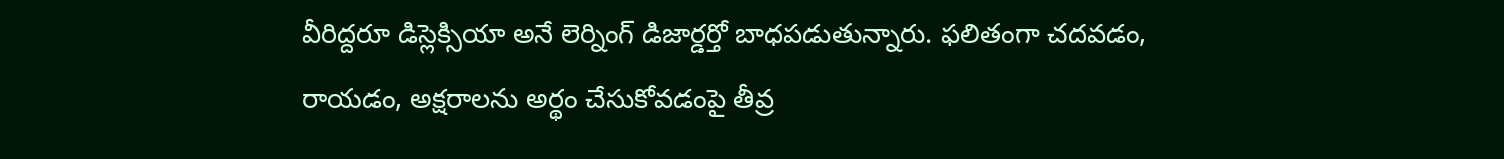వీరిద్దరూ డిస్లెక్సియా అనే లెర్నింగ్ డిజార్డర్తో బాధపడుతున్నారు. ఫలితంగా చదవడం, రాయడం, అక్షరాలను అర్థం చేసుకోవడంపై తీవ్ర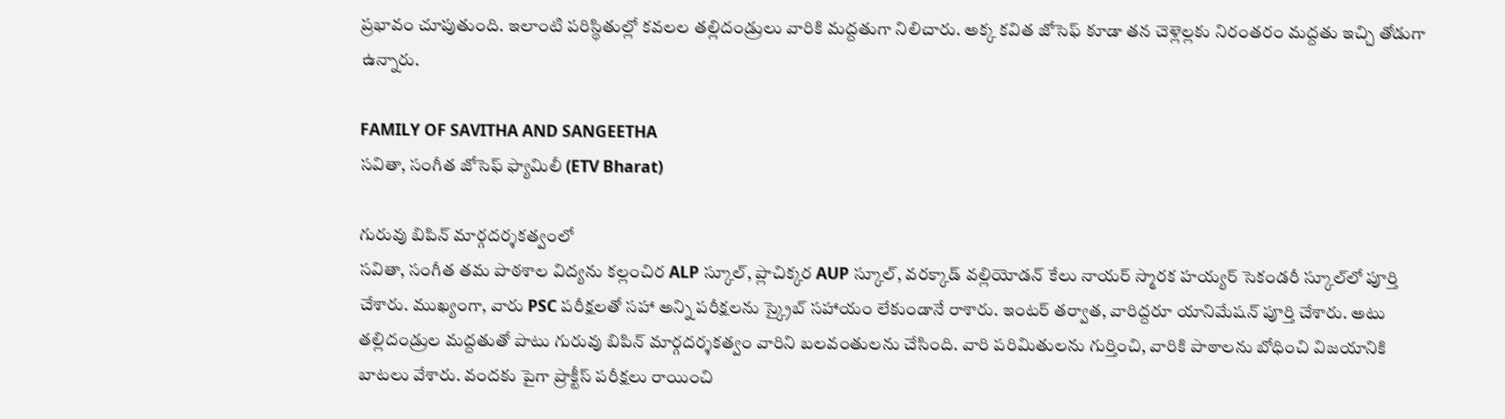ప్రభావం చూపుతుంది. ఇలాంటి పరిస్థితుల్లో కవలల తల్లిదండ్రులు వారికి మద్దతుగా నిలిచారు. అక్క కవిత జోసెఫ్ కూడా తన చెళ్లెల్లకు నిరంతరం మద్దతు ఇచ్చి తోడుగా ఉన్నారు.

FAMILY OF SAVITHA AND SANGEETHA
సవితా, సంగీత జోసెఫ్ ఫ్యామిలీ (ETV Bharat)

గురువు బిపిన్ మార్గదర్శకత్వంలో
సవితా, సంగీత తమ పాఠశాల విద్యను కల్లంచిర ALP స్కూల్, ప్లాచిక్కర AUP స్కూల్, వరక్కాడ్ వల్లియోడన్ కేలు నాయర్ స్మారక హయ్యర్ సెకండరీ స్కూల్‌లో పూర్తి చేశారు. ముఖ్యంగా, వారు PSC పరీక్షలతో సహా అన్ని పరీక్షలను స్క్రైబ్ సహాయం లేకుండానే రాశారు. ఇంటర్ తర్వాత, వారిద్దరూ యానిమేషన్ పూర్తి చేశారు. అటు తల్లిదండ్రుల మద్దతుతో పాటు గురువు బిపిన్ మార్గదర్శకత్వం వారిని బలవంతులను చేసింది. వారి పరిమితులను గుర్తించి, వారికి పాఠాలను బోధించి విజయానికి బాటలు వేశారు. వందకు పైగా ప్రాక్టీస్ పరీక్షలు రాయించి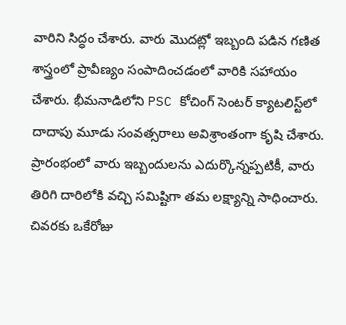వారిని సిద్ధం చేశారు. వారు మొదట్లో ఇబ్బంది పడిన గణిత శాస్త్రంలో ప్రావీణ్యం సంపాదించడంలో వారికి సహాయం చేశారు. భీమనాడిలోని PSC కోచింగ్ సెంటర్ క్యాటలిస్ట్‌లో దాదాపు మూడు సంవత్సరాలు అవిశ్రాంతంగా కృషి చేశారు. ప్రారంభంలో వారు ఇబ్బందులను ఎదుర్కొన్నప్పటికీ, వారు తిరిగి దారిలోకి వచ్చి సమిష్టిగా తమ లక్ష్యాన్ని సాధించారు. చివరకు ఒకేరోజు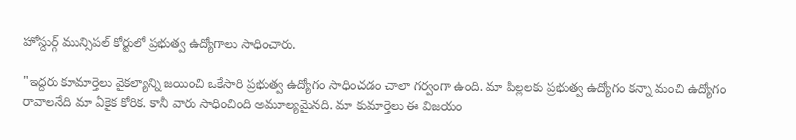హోస్దుర్గ్ మున్సిపల్ కోర్టులో ప్రభుత్వ ఉద్యోగాలు సాధించారు.

"ఇద్దరు కూమార్తెలు వైకల్యాన్ని జయించి ఒకేసారి ప్రభుత్వ ఉద్యోగం సాధించడం చాలా గర్వంగా ఉంది. మా పిల్లలకు ప్రభుత్వ ఉద్యోగం కన్నా మంచి ఉద్యోగం రావాలనేది మా ఏకైక కోరిక. కానీ వారు సాధించింది అమూల్యమైనది. మా కుమార్తెలు ఈ విజయం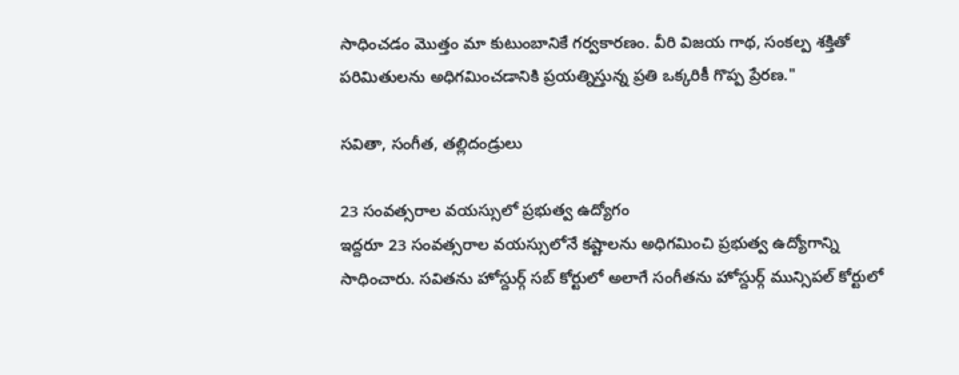సాధించడం మొత్తం మా కుటుంబానికే గర్వకారణం. వీరి విజయ గాథ, సంకల్ప శక్తితో పరిమితులను అధిగమించడానికి ప్రయత్నిస్తున్న ప్రతి ఒక్కరికీ గొప్ప ప్రేరణ."

సవితా, సంగీత, తల్లిదండ్రులు

23 సంవత్సరాల వయస్సులో ప్రభుత్వ ఉద్యోగం
ఇద్దరూ 23 సంవత్సరాల వయస్సులోనే కష్టాలను అధిగమించి ప్రభుత్వ ఉద్యోగాన్ని సాధించారు. సవితను హోస్దుర్గ్ సబ్ కోర్టులో అలాగే సంగీతను హోస్దుర్గ్ మున్సిపల్ కోర్టులో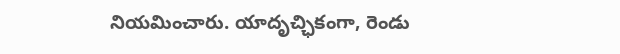నియమించారు. యాదృచ్ఛికంగా, రెండు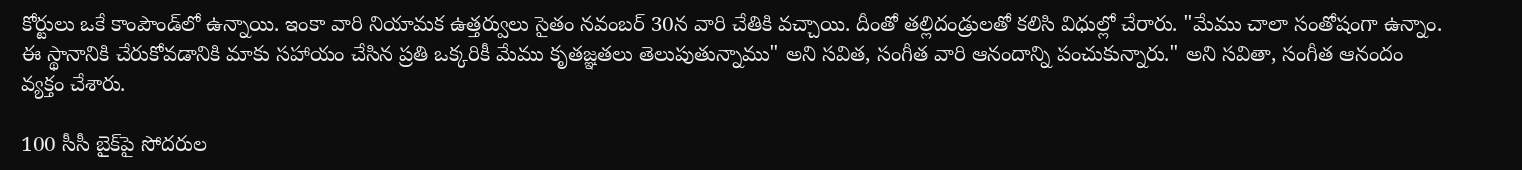కోర్టులు ఒకే కాంపౌండ్‌లో ఉన్నాయి. ఇంకా వారి నియామక ఉత్తర్వులు సైతం నవంబర్ 30న వారి చేతికి వచ్చాయి. దీంతో తల్లిదండ్రులతో కలిసి విధుల్లో చేరారు. "మేము చాలా సంతోషంగా ఉన్నాం. ఈ స్థానానికి చేరుకోవడానికి మాకు సహాయం చేసిన ప్రతి ఒక్కరికీ మేము కృతజ్ఞతలు తెలుపుతున్నాము" అని సవిత, సంగీత వారి ఆనందాన్ని పంచుకున్నారు." అని సవితా, సంగీత ఆనందం వ్యక్తం చేశారు.

100 సీసీ బైక్‌పై సోదరుల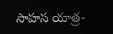సాహస యాత్ర-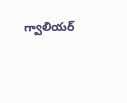గ్వాలియర్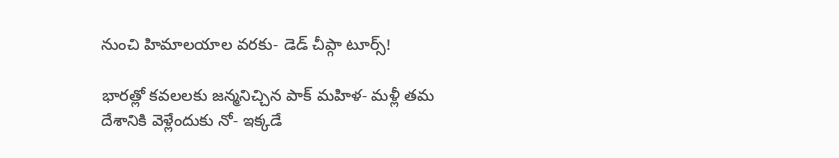నుంచి హిమాలయాల వరకు- డెడ్ చీప్గా టూర్స్!

భారత్లో కవలలకు జన్మనిచ్చిన పాక్ మహిళ- మళ్లీ తమ దేశానికి వెళ్లేందుకు నో- ఇక్కడే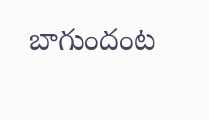బాగుందంట